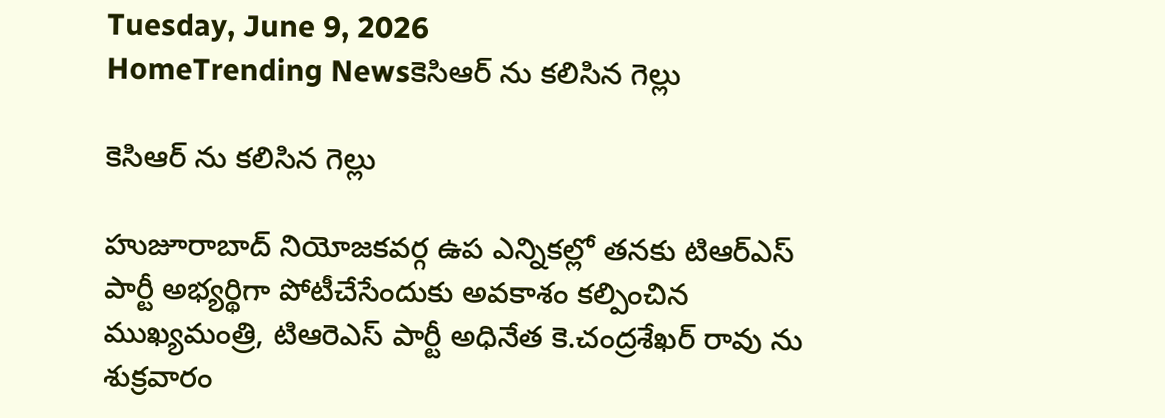Tuesday, June 9, 2026
HomeTrending Newsకెసిఆర్ ను కలిసిన గెల్లు

కెసిఆర్ ను కలిసిన గెల్లు

హుజూరాబాద్ నియోజకవర్గ ఉప ఎన్నికల్లో తనకు టిఆర్ఎస్ పార్టీ అభ్యర్థిగా పోటీచేసేందుకు అవకాశం కల్పించిన ముఖ్యమంత్రి, టిఆరెఎస్ పార్టీ అధినేత కె.చంద్రశేఖర్ రావు ను శుక్రవారం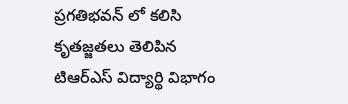ప్రగతిభవన్ లో కలిసి కృతజ్జతలు తెలిపిన టిఆర్ఎస్ విద్యార్థి విభాగం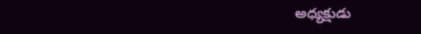అధ్యక్షుడు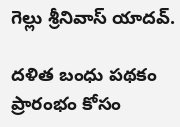గెల్లు శ్రీనివాస్ యాదవ్.

దళిత బంధు పథకం ప్రారంభం కోసం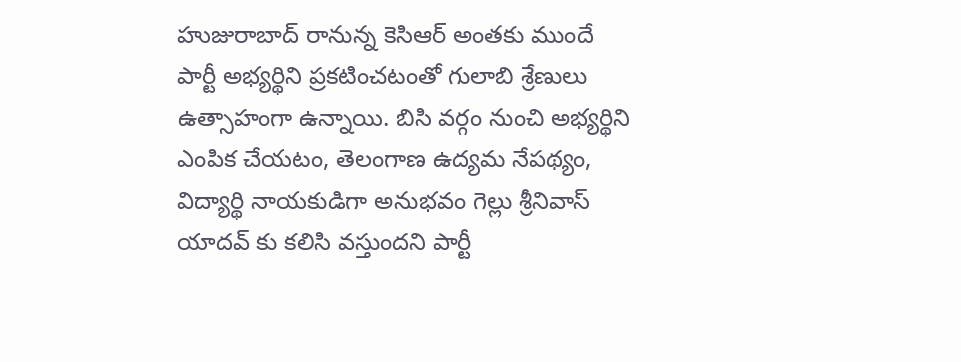హుజురాబాద్ రానున్న కెసిఆర్ అంతకు ముందే పార్టీ అభ్యర్థిని ప్రకటించటంతో గులాబి శ్రేణులు ఉత్సాహంగా ఉన్నాయి. బిసి వర్గం నుంచి అభ్యర్థిని ఎంపిక చేయటం, తెలంగాణ ఉద్యమ నేపథ్యం, విద్యార్థి నాయకుడిగా అనుభవం గెల్లు శ్రీనివాస్ యాదవ్ కు కలిసి వస్తుందని పార్టీ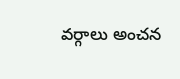వర్గాలు అంచన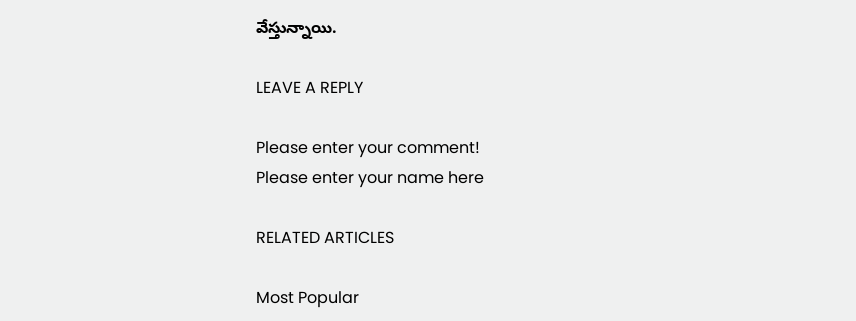వేస్తున్నాయి.

LEAVE A REPLY

Please enter your comment!
Please enter your name here

RELATED ARTICLES

Most Popular